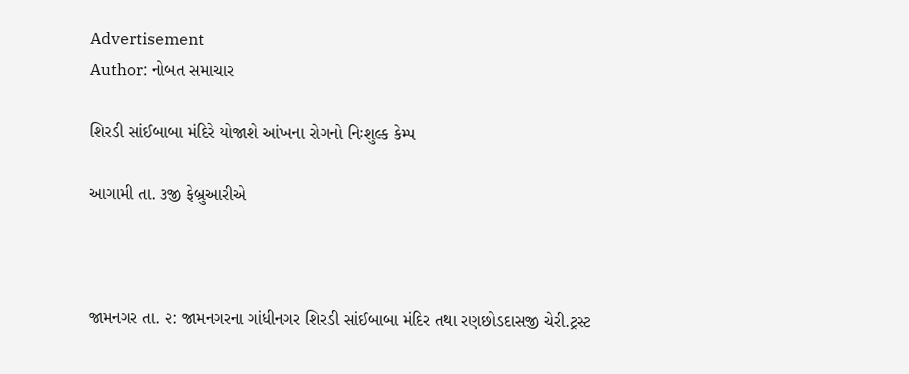Advertisement
Author: નોબત સમાચાર

શિરડી સાંઈબાબા મંદિરે યોજાશે આંખના રોગનો નિઃશુલ્ક કેમ્પ

આગામી તા. ૩જી ફેબ્રુઆરીએ



જામનગર તા. ૨: જામનગરના ગાંધીનગર શિરડી સાંઈબાબા મંદિર તથા રણછોડદાસજી ચેરી.ટ્રસ્ટ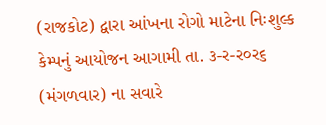(રાજકોટ) દ્વારા આંખના રોગો માટેના નિઃશુલ્ક કેમ્પનું આયોજન આગામી તા. ૩-ર-ર૦ર૬ (મંગળવાર) ના સવારે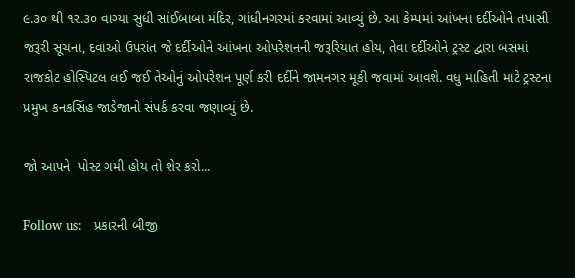૯.૩૦ થી ૧ર.૩૦ વાગ્યા સુધી સાંઈબાબા મંદિર, ગાંધીનગરમાં કરવામાં આવ્યું છે. આ કેમ્પમાં આંખના દર્દીઓને તપાસી જરૂરી સૂચના, દવાઓ ઉપરાંત જે દર્દીઓને આંખના ઓપરેશનની જરૂરિયાત હોય, તેવા દર્દીઓને ટ્રસ્ટ દ્વારા બસમાં રાજકોટ હોસ્પિટલ લઈ જઈ તેઓનું ઓપરેશન પૂર્ણ કરી દર્દીને જામનગર મૂકી જવામાં આવશે. વધુ માહિતી માટે ટ્રસ્ટના પ્રમુખ કનકસિંહ જાડેજાનો સંપર્ક કરવા જણાવ્યું છે.

જો આપને  પોસ્ટ ગમી હોય તો શેર કરો...

Follow us:   પ્રકારની બીજી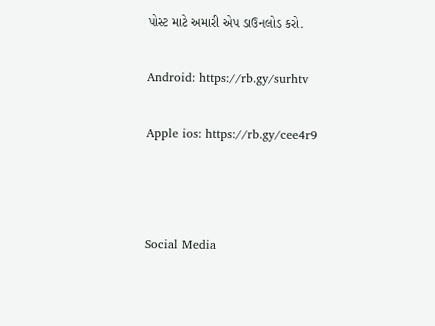પોસ્ટ માટે અમારી એપ ડાઉનલોડ કરો.

Android: https://rb.gy/surhtv

Apple ios: https://rb.gy/cee4r9



Social Media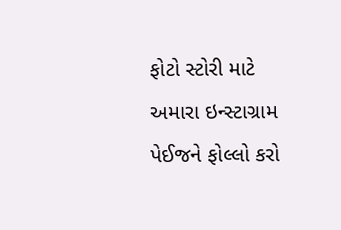ફોટો સ્ટોરી માટે અમારા ઇન્સ્ટાગ્રામ પેઈજને ફોલ્લો કરો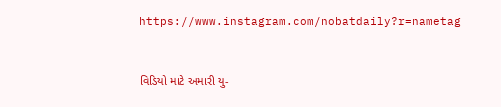https://www.instagram.com/nobatdaily?r=nametag



વિડિયો માટે અમારી યુ-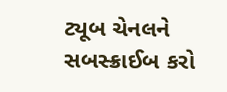ટ્યૂબ ચેનલને સબસ્ક્રાઈબ કરો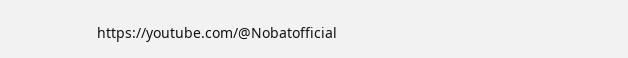https://youtube.com/@Nobatofficial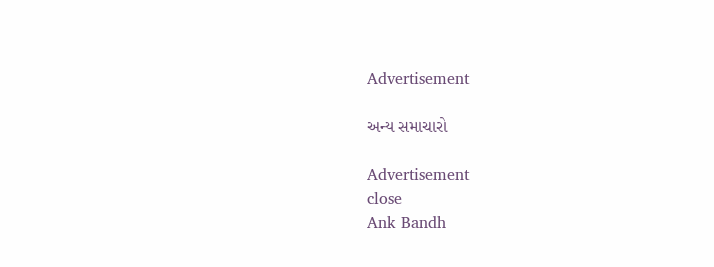Advertisement

અન્ય સમાચારો

Advertisement
close
Ank Bandh